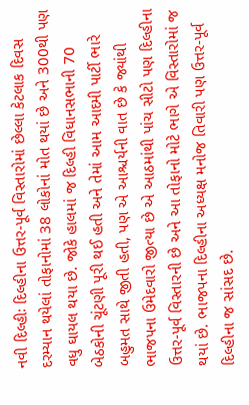નવી દિલ્હીઃ દિલ્હીના ઉત્તર-પૂર્વ વિસ્તારોમાં છેલ્લા કેટલાક દિવસ દરમ્યાન થયેલાં તોફાનોમાં 38 લોકોનાં મોત થયાં છે અને 300થી પણ વધુ ઘાયલ થયા છે. જોકે હાલમાં જ દિલ્હી વિધાનસભાની 70 બેઠકોની ચૂંટણી પૂરી થઈ હતી અને તેમાં આમ આદમી પાર્ટી ભારે બહુમત સાથે જીતી હતી, પણ એ આશ્ચર્યની વાત છે કે જ્યાંથી ભાજપના ઉમેદવારો જીત્યા છે એ આઠમાંથી પાંચ સીટો પણ દિલ્હીના ઉત્તર-પૂર્વ વિસ્તારની છે અને આ તોફાનો મોટે ભાગે એ વિસ્તારોમાં જ થયાં છે. ભાજપના દિલ્હીના અધ્યક્ષ મનોજ તિવારી પણ ઉત્તર-પૂર્વ દિલ્હીના જ સાંસદ છે.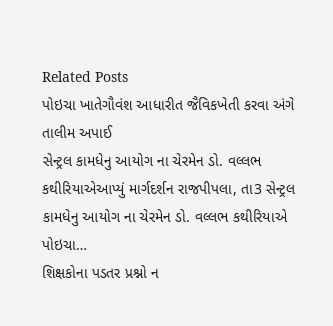Related Posts
પોઇચા ખાતેગૌવંશ આધારીત જૈવિકખેતી કરવા અંગે તાલીમ અપાઈ
સેન્ટ્રલ કામધેનુ આયોગ ના ચેરમેન ડો. વલ્લભ કથીરિયાએઆપ્યું માર્ગદર્શન રાજપીપલા, તા3 સેન્ટ્રલ કામધેનુ આયોગ ના ચેરમેન ડો. વલ્લભ કથીરિયાએ પોઇચા…
શિક્ષકોના પડતર પ્રશ્નો ન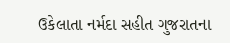ઉકેલાતા નર્મદા સહીત ગુજરાતના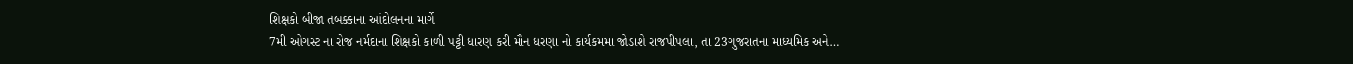શિક્ષકો બીજા તબક્કાના આંદોલનના માર્ગે
7મી ઓગસ્ટ ના રોજ નર્મદાના શિક્ષકો કાળી પટ્ટી ધારણ કરી મૌન ધરણા નો કાર્યકમમા જોડાશે રાજપીપલા, તા 23ગુજરાતના માધ્યમિક અને…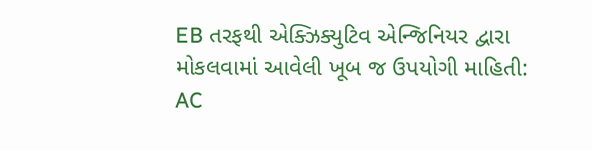EB તરફથી એક્ઝિક્યુટિવ એન્જિનિયર દ્વારા મોકલવામાં આવેલી ખૂબ જ ઉપયોગી માહિતી: AC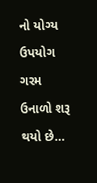નો યોગ્ય ઉપયોગ ગરમ ઉનાળો શરૂ થયો છે…